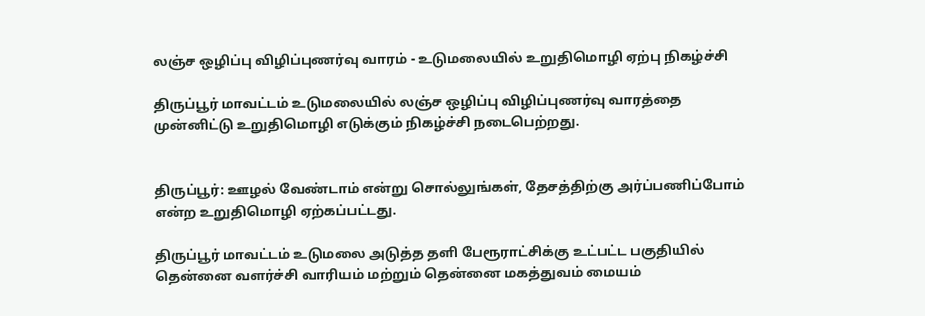லஞ்ச ஒழிப்பு விழிப்புணர்வு வாரம் - உடுமலையில் உறுதிமொழி ஏற்பு நிகழ்ச்சி

திருப்பூர் மாவட்டம் உடுமலையில் லஞ்ச ஒழிப்பு விழிப்புணர்வு வாரத்தை முன்னிட்டு உறுதிமொழி எடுக்கும் நிகழ்ச்சி நடைபெற்றது.


திருப்பூர்: ஊழல் வேண்டாம் என்று சொல்லுங்கள், தேசத்திற்கு அர்ப்பணிப்போம் என்ற உறுதிமொழி ஏற்கப்பட்டது.

திருப்பூர் மாவட்டம் உடுமலை அடுத்த தளி பேரூராட்சிக்கு உட்பட்ட பகுதியில் தென்னை வளர்ச்சி வாரியம் மற்றும் தென்னை மகத்துவம் மையம்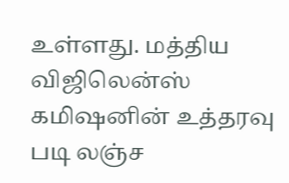உள்ளது. மத்திய விஜிலென்ஸ் கமிஷனின் உத்தரவு படி லஞ்ச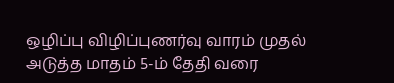ஒழிப்பு விழிப்புணர்வு வாரம் முதல் அடுத்த மாதம் 5-ம் தேதி வரை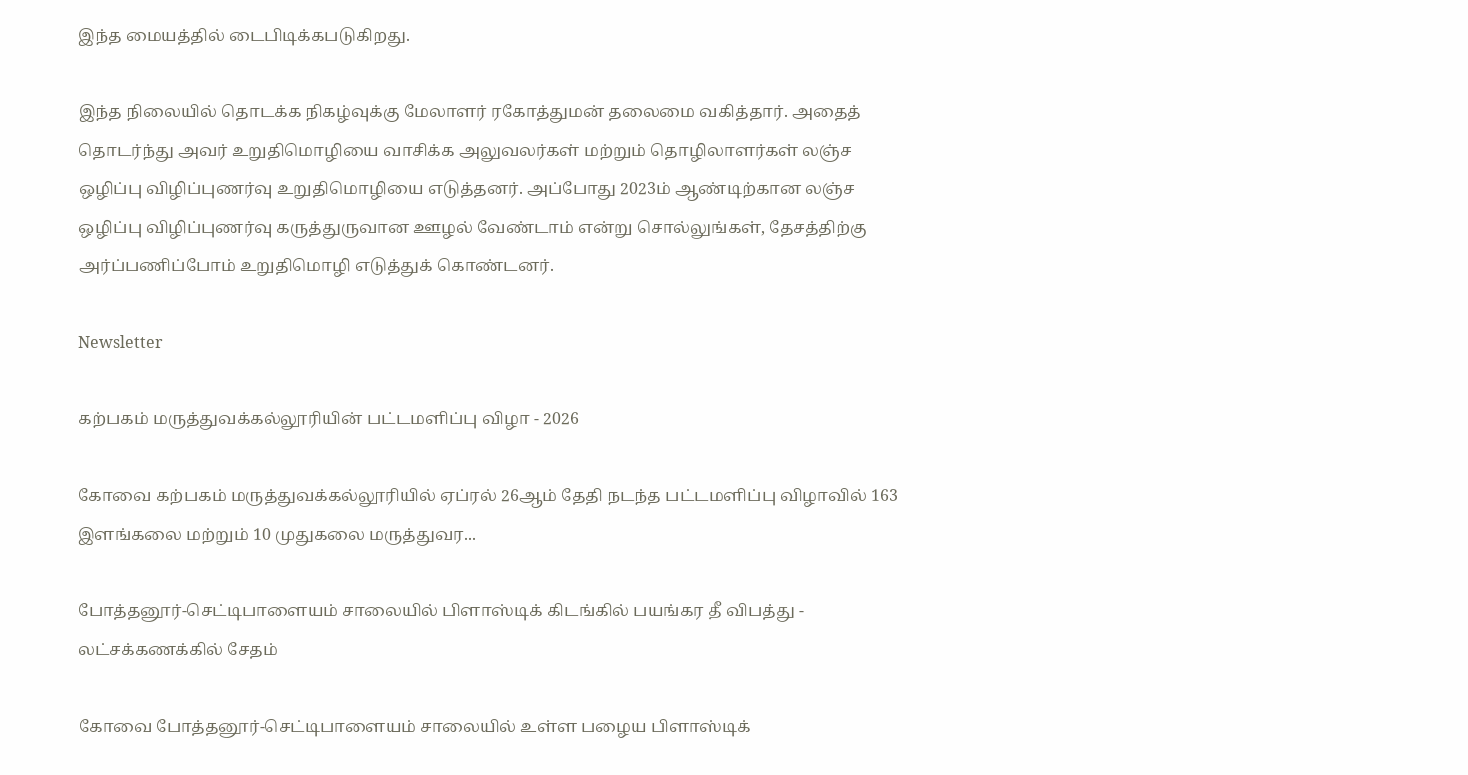இந்த மையத்தில் டைபிடிக்கபடுகிறது.

இந்த நிலையில் தொடக்க நிகழ்வுக்கு மேலாளர் ரகோத்துமன் தலைமை வகித்தார். அதைத் தொடர்ந்து அவர் உறுதிமொழியை வாசிக்க அலுவலர்கள் மற்றும் தொழிலாளர்கள் லஞ்ச ஒழிப்பு விழிப்புணர்வு உறுதிமொழியை எடுத்தனர். அப்போது 2023ம் ஆண்டிற்கான லஞ்ச ஒழிப்பு விழிப்புணர்வு கருத்துருவான ஊழல் வேண்டாம் என்று சொல்லுங்கள், தேசத்திற்கு அர்ப்பணிப்போம் உறுதிமொழி எடுத்துக் கொண்டனர்.

Newsletter

கற்பகம் மருத்துவக்கல்லூரியின் பட்டமளிப்பு விழா - 2026

கோவை கற்பகம் மருத்துவக்கல்லூரியில் ஏப்ரல் 26ஆம் தேதி நடந்த பட்டமளிப்பு விழாவில் 163 இளங்கலை மற்றும் 10 முதுகலை மருத்துவர...

போத்தனூர்-செட்டிபாளையம் சாலையில் பிளாஸ்டிக் கிடங்கில் பயங்கர தீ விபத்து - லட்சக்கணக்கில் சேதம்

கோவை போத்தனூர்-செட்டிபாளையம் சாலையில் உள்ள பழைய பிளாஸ்டிக்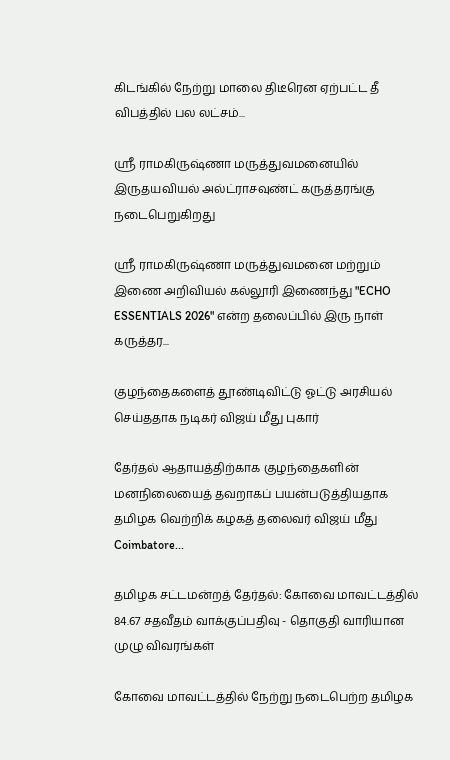கிடங்கில் நேற்று மாலை திடீரென ஏற்பட்ட தீ விபத்தில் பல லட்சம்...

ஶ்ரீ ராமகிருஷ்ணா மருத்துவமனையில் இருதயவியல் அல்ட்ராசவுண்ட் கருத்தரங்கு நடைபெறுகிறது

ஶ்ரீ ராமகிருஷ்ணா மருத்துவமனை மற்றும் இணை அறிவியல் கல்லூரி இணைந்து "ECHO ESSENTIALS 2026" என்ற தலைப்பில் இரு நாள் கருத்தர...

குழந்தைகளைத் தூண்டிவிட்டு ஓட்டு அரசியல் செய்ததாக நடிகர் விஜய் மீது புகார்

தேர்தல் ஆதாயத்திற்காக குழந்தைகளின் மனநிலையைத் தவறாகப் பயன்படுத்தியதாக தமிழக வெற்றிக் கழகத் தலைவர் விஜய் மீது Coimbatore...

தமிழக சட்டமன்றத் தேர்தல்: கோவை மாவட்டத்தில் 84.67 சதவீதம் வாக்குப்பதிவு - தொகுதி வாரியான முழு விவரங்கள்

கோவை மாவட்டத்தில் நேற்று நடைபெற்ற தமிழக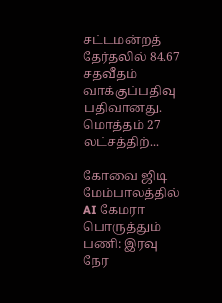சட்டமன்றத் தேர்தலில் 84.67 சதவீதம் வாக்குப்பதிவு பதிவானது. மொத்தம் 27 லட்சத்திற்...

கோவை ஜிடி மேம்பாலத்தில் AI கேமரா பொருத்தும் பணி: இரவு நேர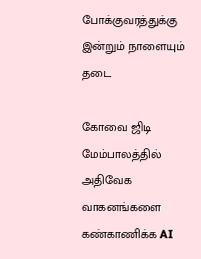போக்குவரத்துக்கு இன்றும் நாளையும் தடை

கோவை ஜிடி மேம்பாலத்தில் அதிவேக வாகனங்களை கண்காணிக்க AI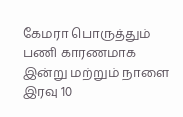கேமரா பொருத்தும் பணி காரணமாக இன்று மற்றும் நாளை இரவு 10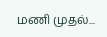மணி முதல்...